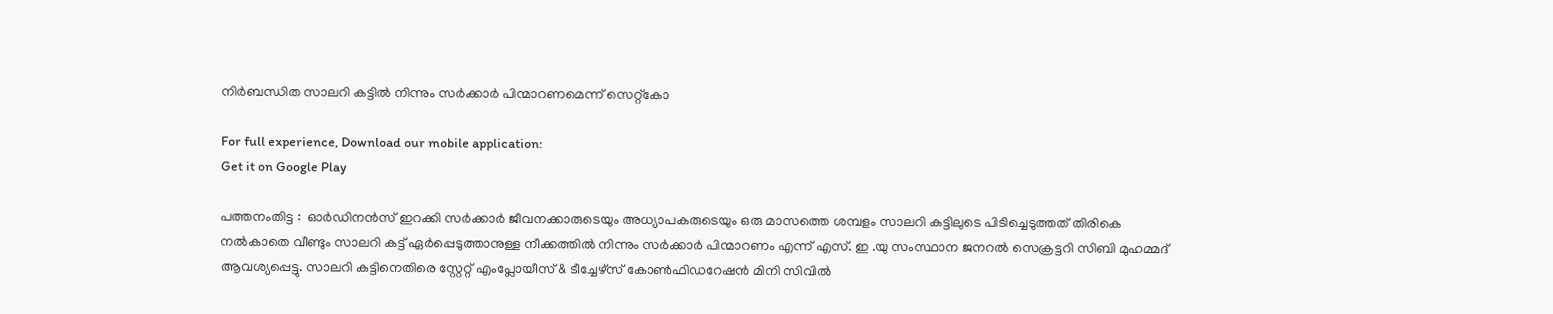നിർബന്ധിത സാലറി കട്ടിൽ നിന്നും സർക്കാർ പിന്മാറണമെന്ന് സെറ്റ്‌കോ

For full experience, Download our mobile application:
Get it on Google Play

പത്തനംതിട്ട :  ഓർഡിനൻസ് ഇറക്കി സർക്കാർ ജീവനക്കാരുടെയും അധ്യാപകരുടെയും ഒരു മാസത്തെ ശമ്പളം സാലറി കട്ടിലുടെ പിടിച്ചെടുത്തത് തിരികെ നൽകാതെ വീണ്ടും സാലറി കട്ട് ഏർപ്പെടുത്താനുള്ള നീക്കത്തിൽ നിന്നും സർക്കാർ പിന്മാറണം എന്ന് എസ്. ഇ .യു സംസ്ഥാന ജനറൽ സെക്രട്ടറി സിബി മുഹമ്മദ് ആവശ്യപ്പെട്ടു. സാലറി കട്ടിനെതിരെ സ്റ്റേറ്റ് എംപ്ലോയീസ് & ടീച്ചേഴ്സ് കോൺഫിഡറേഷൻ ‌മിനി സിവിൽ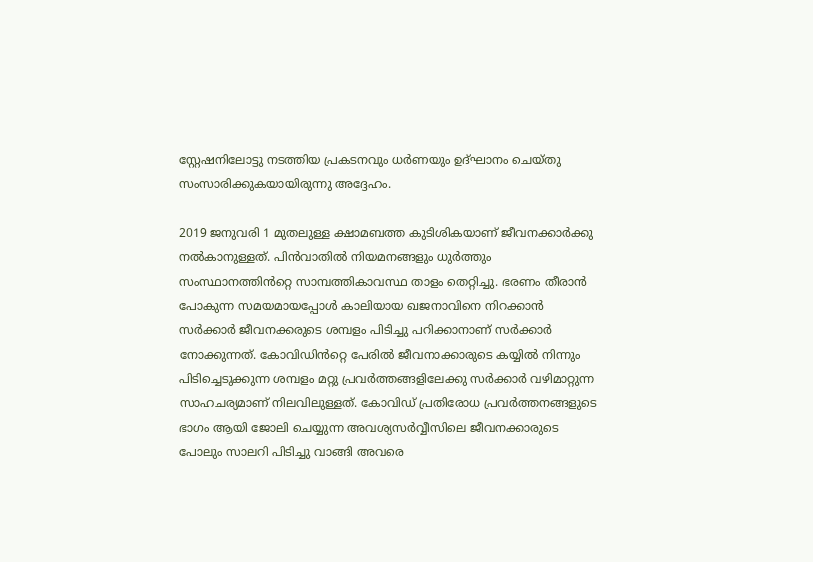സ്റ്റേഷനിലോട്ടു നടത്തിയ പ്രകടനവും ധർണയും ഉദ്ഘാനം ചെയ്തു സംസാരിക്കുകയായിരുന്നു അദ്ദേഹം.

2019 ജനുവരി 1 മുതലുള്ള ക്ഷാമബത്ത കുടിശികയാണ് ജീവനക്കാർക്കു നൽകാനുള്ളത്. പിൻവാതിൽ നിയമനങ്ങളും ധുർത്തും സംസ്ഥാനത്തിൻറ്റെ സാമ്പത്തികാവസ്ഥ താളം തെറ്റിച്ചു. ഭരണം തീരാൻ പോകുന്ന സമയമായപ്പോൾ കാലിയായ ഖജനാവിനെ നിറക്കാൻ സർക്കാർ ജീവനക്കരുടെ ശമ്പളം പിടിച്ചു പറിക്കാനാണ് സർക്കാർ നോക്കുന്നത്. കോവിഡിൻറ്റെ പേരിൽ ജീവനാക്കാരുടെ കയ്യിൽ നിന്നും പിടിച്ചെടുക്കുന്ന ശമ്പളം മറ്റു പ്രവർത്തങ്ങളിലേക്കു സർക്കാർ വഴിമാറ്റുന്ന സാഹചര്യമാണ് നിലവിലുള്ളത്. കോവിഡ് പ്രതിരോധ പ്രവർത്തനങ്ങളുടെ ഭാഗം ആയി ജോലി ചെയ്യുന്ന അവശ്യസർവ്വീസിലെ ജീവനക്കാരുടെ പോലും സാലറി പിടിച്ചു വാങ്ങി അവരെ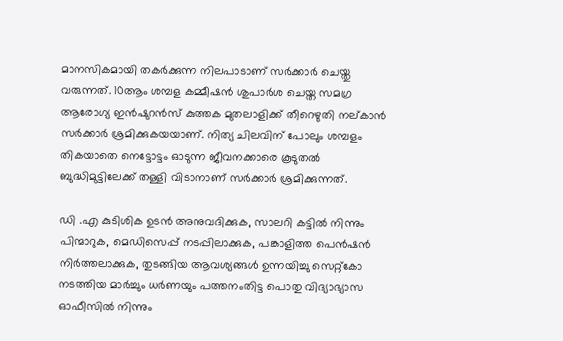മാനസികമായി തകർക്കുന്ന നിലപാടാണ് സർക്കാർ ചെയ്തു വരുന്നത്. 10ആം ശമ്പള കമ്മീഷൻ ശുപാർശ ചെയ്ത സമഗ്ര ആരോഗ്യ ഇൻഷുറൻസ് കുത്തക മുതലാളിക്ക് തീറെഴുതി നല്കാൻ സർക്കാർ ശ്രമിക്കുകയയാണ്. നിത്യ ചിലവിന് പോലും ശമ്പളം തികയാതെ നെട്ടോട്ടം ഓടുന്ന ജീവനക്കാരെ കൂടുതൽ ബുദ്ധിമുട്ടിലേക്ക് തള്ളി വിടാനാണ് സർക്കാർ ശ്രമിക്കുന്നത്.

ഡി .എ കുടിശിക ഉടൻ അനുവദിക്കുക, സാലറി കട്ടിൽ നിന്നും പിന്മാറുക, മെഡിസെപ്പ് നടപ്പിലാക്കുക, പങ്കാളിത്ത പെൻഷൻ നിർത്തലാക്കുക, തുടങ്ങിയ ആവശ്യങ്ങൾ ഉന്നയിച്ചു സെറ്റ്‌കോ നടത്തിയ മാർച്ചും ധർണയും പത്തനംതിട്ട പൊതു വിദ്യാഭ്യാസ ഓഫീസിൽ നിന്നും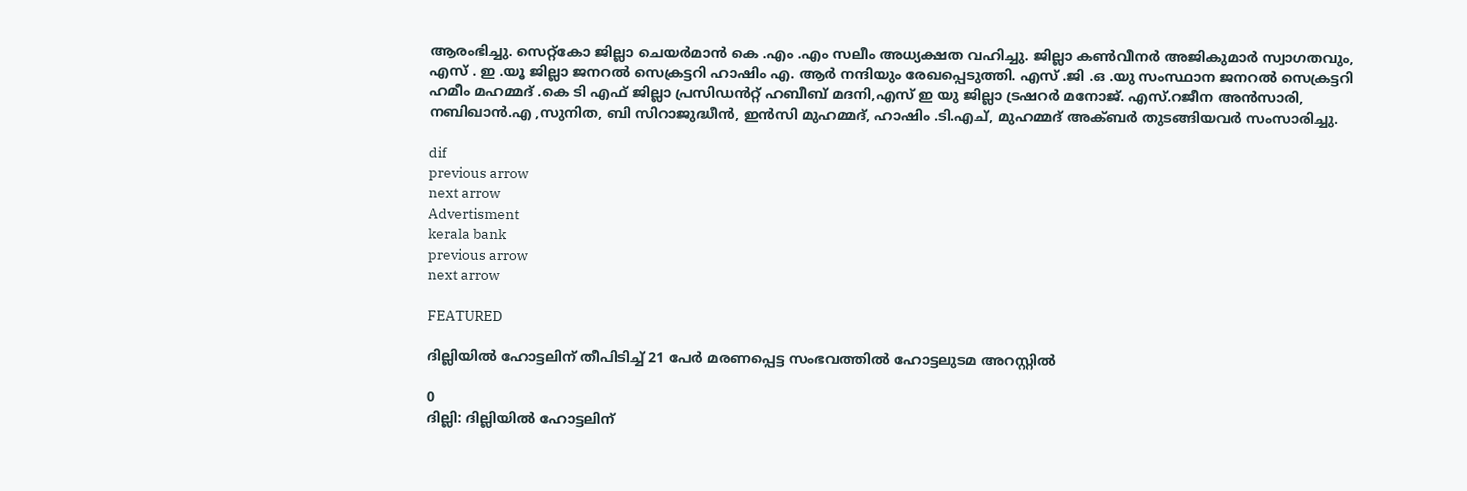ആരംഭിച്ചു. സെറ്റ്കോ ജില്ലാ ചെയർമാൻ കെ .എം .എം സലീം അധ്യക്ഷത വഹിച്ചു. ജില്ലാ കൺവീനർ അജികുമാർ സ്വാഗതവും, എസ് . ഇ .യൂ ജില്ലാ ജനറൽ സെക്രട്ടറി ഹാഷിം എ. ആർ നന്ദിയും രേഖപ്പെടുത്തി. എസ് .ജി .ഒ .യു സംസ്ഥാന ജനറൽ സെക്രട്ടറി ഹമീം മഹമ്മദ് .കെ ടി എഫ് ജില്ലാ പ്രസിഡൻറ്റ് ഹബീബ് മദനി,എസ് ഇ യു ജില്ലാ ട്രഷറർ മനോജ്. എസ്.റജീന അൻസാരി, നബിഖാൻ.എ ,സുനിത, ബി സിറാജുദ്ധീൻ, ഇൻസി മുഹമ്മദ്, ഹാഷിം .ടി.എച്, മുഹമ്മദ് അക്ബർ തുടങ്ങിയവർ സംസാരിച്ചു.

dif
previous arrow
next arrow
Advertisment
kerala bank
previous arrow
next arrow

FEATURED

ദില്ലിയിൽ ഹോട്ടലിന് തീപിടിച്ച് 21 പേർ മരണപ്പെട്ട സംഭവത്തിൽ ഹോട്ടലുടമ അറസ്റ്റിൽ

0
ദില്ലി: ദില്ലിയിൽ ഹോട്ടലിന്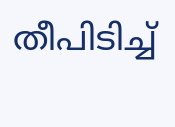തീപിടിച്ച്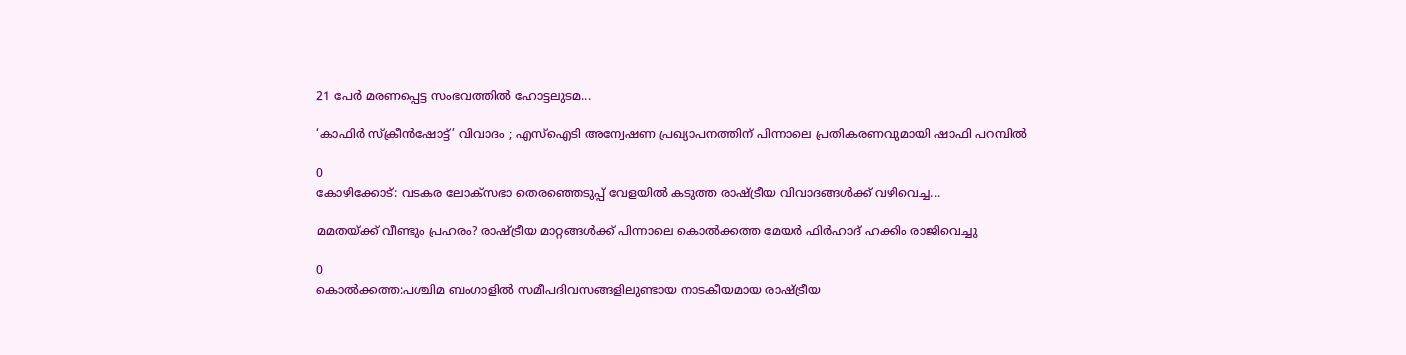21 പേർ മരണപ്പെട്ട സംഭവത്തിൽ ഹോട്ടലുടമ...

‘കാഫിർ സ്ക്രീൻഷോട്ട്’ വിവാദം ; എസ്‌ഐടി അന്വേഷണ പ്രഖ്യാപനത്തിന് പിന്നാലെ പ്രതികരണവുമായി ഷാഫി പറമ്പിൽ

0
കോഴിക്കോട്: വടകര ലോക്‌സഭാ തെരഞ്ഞെടുപ്പ് വേളയിൽ കടുത്ത രാഷ്ട്രീയ വിവാദങ്ങൾക്ക് വഴിവെച്ച...

മമതയ്ക്ക് വീണ്ടും പ്രഹരം? രാഷ്ട്രീയ മാറ്റങ്ങൾക്ക് പിന്നാലെ കൊൽക്കത്ത മേയർ ഫിർഹാദ് ഹക്കിം രാജിവെച്ചു

0
കൊൽക്കത്ത:പശ്ചിമ ബംഗാളിൽ സമീപദിവസങ്ങളിലുണ്ടായ നാടകീയമായ രാഷ്ട്രീയ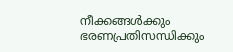നീക്കങ്ങൾക്കും ഭരണപ്രതിസന്ധിക്കും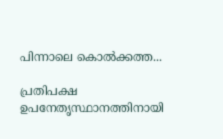പിന്നാലെ കൊൽക്കത്ത...

പ്രതിപക്ഷ ഉപനേതൃസ്ഥാനത്തിനായി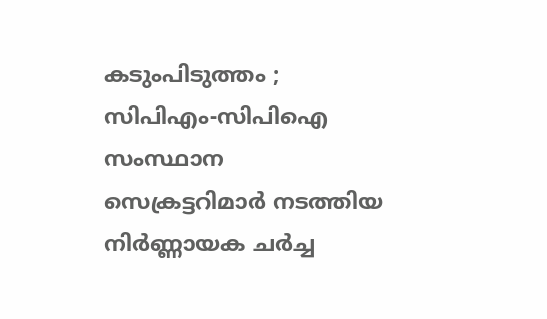കടുംപിടുത്തം ; സിപിഎം-സിപിഐ സംസ്ഥാന സെക്രട്ടറിമാർ നടത്തിയ നിർണ്ണായക ചർച്ച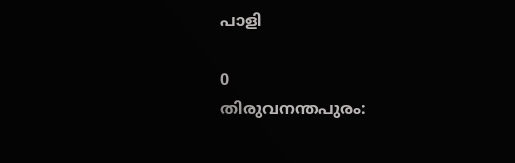പാളി

0
തിരുവനന്തപുരം: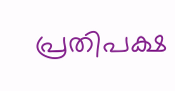പ്രതിപക്ഷ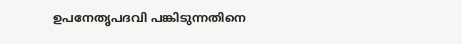ഉപനേതൃപദവി പങ്കിടുന്നതിനെ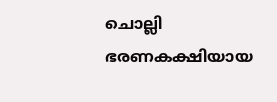ചൊല്ലി ഭരണകക്ഷിയായ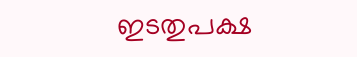ഇടതുപക്ഷ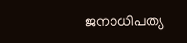ജനാധിപത്യ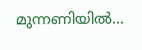മുന്നണിയിൽ...